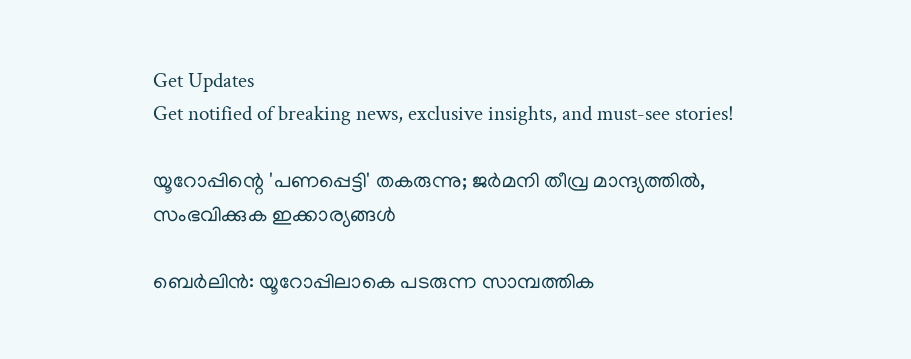Get Updates
Get notified of breaking news, exclusive insights, and must-see stories!

യൂറോപ്പിന്റെ 'പണപ്പെട്ടി' തകരുന്നു; ജര്‍മനി തീവ്ര മാന്ദ്യത്തില്‍, സംഭവിക്കുക ഇക്കാര്യങ്ങള്‍

ബെര്‍ലിന്‍: യൂറോപ്പിലാകെ പടരുന്ന സാമ്പത്തിക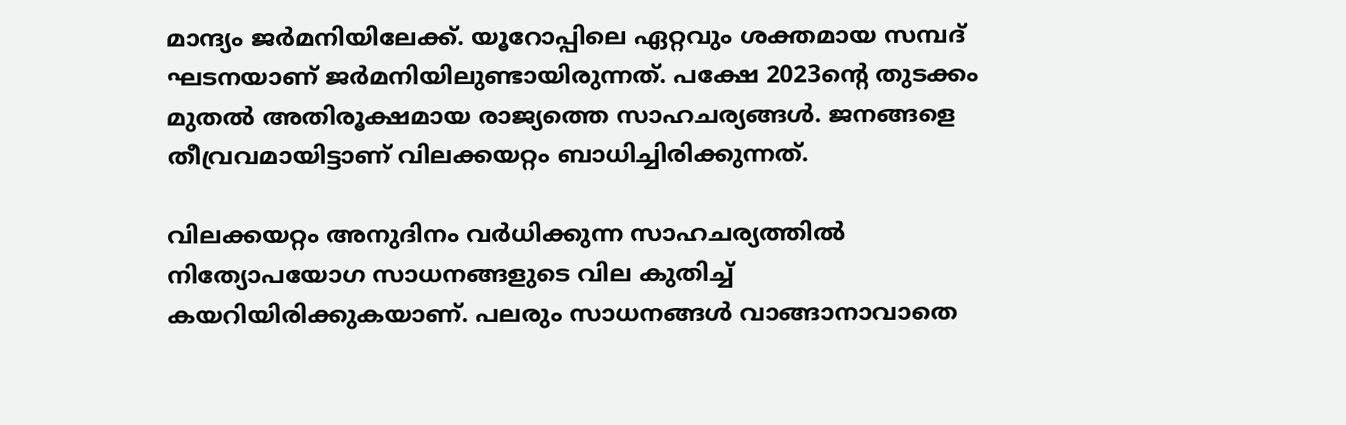മാന്ദ്യം ജര്‍മനിയിലേക്ക്. യൂറോപ്പിലെ ഏറ്റവും ശക്തമായ സമ്പദ് ഘടനയാണ് ജര്‍മനിയിലുണ്ടായിരുന്നത്. പക്ഷേ 2023ന്റെ തുടക്കം മുതല്‍ അതിരൂക്ഷമായ രാജ്യത്തെ സാഹചര്യങ്ങള്‍. ജനങ്ങളെ തീവ്രവമായിട്ടാണ് വിലക്കയറ്റം ബാധിച്ചിരിക്കുന്നത്.

വിലക്കയറ്റം അനുദിനം വര്‍ധിക്കുന്ന സാഹചര്യത്തില്‍ നിത്യോപയോഗ സാധനങ്ങളുടെ വില കുതിച്ച് കയറിയിരിക്കുകയാണ്. പലരും സാധനങ്ങള്‍ വാങ്ങാനാവാതെ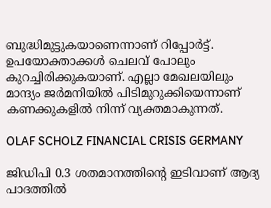ബുദ്ധിമുട്ടുകയാണെന്നാണ് റിപ്പോര്‍ട്ട്. ഉപയോക്താക്കള്‍ ചെലവ് പോലും കുറച്ചിരിക്കുകയാണ്. എല്ലാ മേഖലയിലും മാന്ദ്യം ജര്‍മനിയില്‍ പിടിമുറുക്കിയെന്നാണ് കണക്കുകളില്‍ നിന്ന് വ്യക്തമാകുന്നത്.

OLAF SCHOLZ FINANCIAL CRISIS GERMANY

ജിഡിപി 0.3 ശതമാനത്തിന്റെ ഇടിവാണ് ആദ്യ പാദത്തില്‍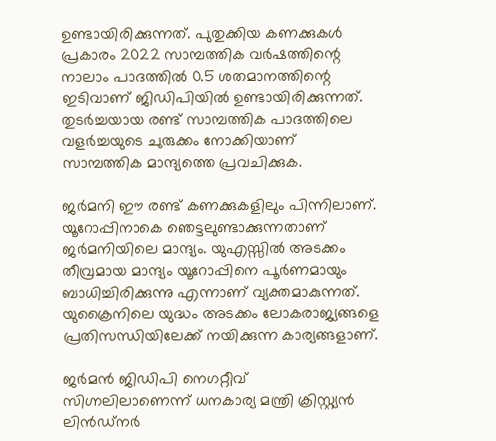ഉണ്ടായിരിക്കുന്നത്. പുതുക്കിയ കണക്കുകള്‍ പ്രകാരം 2022 സാമ്പത്തിക വര്‍ഷത്തിന്റെ നാലാം പാദത്തില്‍ 0.5 ശതമാനത്തിന്റെ ഇടിവാണ് ജിഡിപിയില്‍ ഉണ്ടായിരിക്കുന്നത്. തുടര്‍ച്ചയായ രണ്ട് സാമ്പത്തിക പാദത്തിലെ വളര്‍ച്ചയുടെ ചുരുക്കം നോക്കിയാണ് സാമ്പത്തിക മാന്ദ്യത്തെ പ്രവചിക്കുക.

ജര്‍മനി ഈ രണ്ട് കണക്കുകളിലും പിന്നിലാണ്. യൂറോപ്പിനാകെ ഞെട്ടലുണ്ടാക്കുന്നതാണ് ജര്‍മനിയിലെ മാന്ദ്യം. യുഎസ്സില്‍ അടക്കം തീവ്രമായ മാന്ദ്യം യൂറോപ്പിനെ പൂര്‍ണമായും ബാധിച്ചിരിക്കുന്നു എന്നാണ് വ്യക്തമാകുന്നത്. യുക്രൈനിലെ യുദ്ധം അടക്കം ലോകരാജ്യങ്ങളെ പ്രതിസന്ധിയിലേക്ക് നയിക്കുന്ന കാര്യങ്ങളാണ്.

ജര്‍മന്‍ ജിഡിപി നെഗറ്റീവ് സിഗ്നലിലാണെന്ന് ധനകാര്യ മന്ത്രി ക്രിസ്റ്റ്യന്‍ ലിന്‍ഡ്‌നര്‍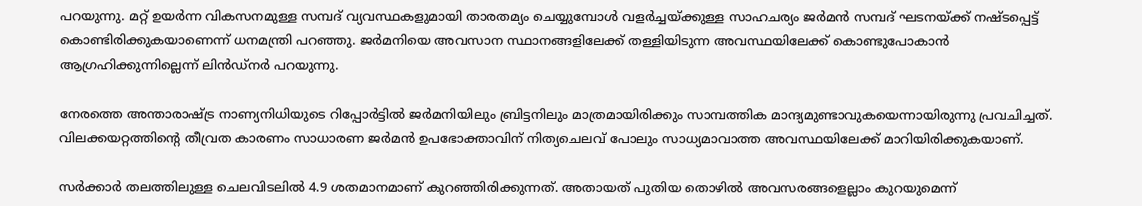പറയുന്നു. മറ്റ് ഉയര്‍ന്ന വികസനമുള്ള സമ്പദ് വ്യവസ്ഥകളുമായി താരതമ്യം ചെയ്യുമ്പോള്‍ വളര്‍ച്ചയ്ക്കുള്ള സാഹചര്യം ജര്‍മന്‍ സമ്പദ് ഘടനയ്ക്ക് നഷ്ടപ്പെട്ട് കൊണ്ടിരിക്കുകയാണെന്ന് ധനമന്ത്രി പറഞ്ഞു. ജര്‍മനിയെ അവസാന സ്ഥാനങ്ങളിലേക്ക് തള്ളിയിടുന്ന അവസ്ഥയിലേക്ക് കൊണ്ടുപോകാന്‍ ആഗ്രഹിക്കുന്നില്ലെന്ന് ലിന്‍ഡ്‌നര്‍ പറയുന്നു.

നേരത്തെ അന്താരാഷ്ട്ര നാണ്യനിധിയുടെ റിപ്പോര്‍ട്ടില്‍ ജര്‍മനിയിലും ബ്രിട്ടനിലും മാത്രമായിരിക്കും സാമ്പത്തിക മാന്ദ്യമുണ്ടാവുകയെന്നായിരുന്നു പ്രവചിച്ചത്. വിലക്കയറ്റത്തിന്റെ തീവ്രത കാരണം സാധാരണ ജര്‍മന്‍ ഉപഭോക്താവിന് നിത്യചെലവ് പോലും സാധ്യമാവാത്ത അവസ്ഥയിലേക്ക് മാറിയിരിക്കുകയാണ്.

സര്‍ക്കാര്‍ തലത്തിലുള്ള ചെലവിടലില്‍ 4.9 ശതമാനമാണ് കുറഞ്ഞിരിക്കുന്നത്. അതായത് പുതിയ തൊഴില്‍ അവസരങ്ങളെല്ലാം കുറയുമെന്ന്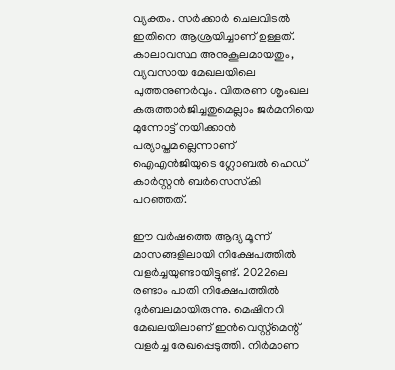വ്യക്തം. സര്‍ക്കാര്‍ ചെലവിടല്‍ ഇതിനെ ആശ്രയിച്ചാണ് ഉള്ളത്. കാലാവസ്ഥ അനുകൂലമായതും, വ്യവസായ മേഖലയിലെ പുത്തനുണര്‍വും. വിതരണ ശൃംഖല കരുത്താര്‍ജിച്ചതുമെല്ലാം ജര്‍മനിയെ മുന്നോട്ട് നയിക്കാന്‍ പര്യാപ്തമല്ലെന്നാണ് ഐഎന്‍ജിയുടെ ഗ്ലോബല്‍ ഹെഡ് കാര്‍സ്റ്റന്‍ ബര്‍സെസ്‌കി പറഞ്ഞത്.

ഈ വര്‍ഷത്തെ ആദ്യ മൂന്ന് മാസങ്ങളിലായി നിക്ഷേപത്തില്‍ വളര്‍ച്ചയുണ്ടായിട്ടുണ്ട്. 2022ലെ രണ്ടാം പാതി നിക്ഷേപത്തില്‍ ദുര്‍ബലമായിരുന്നു. മെഷിനറി മേഖലയിലാണ് ഇന്‍വെസ്റ്റ്‌മെന്റ് വളര്‍ച്ച രേഖപ്പെടുത്തി. നിര്‍മാണ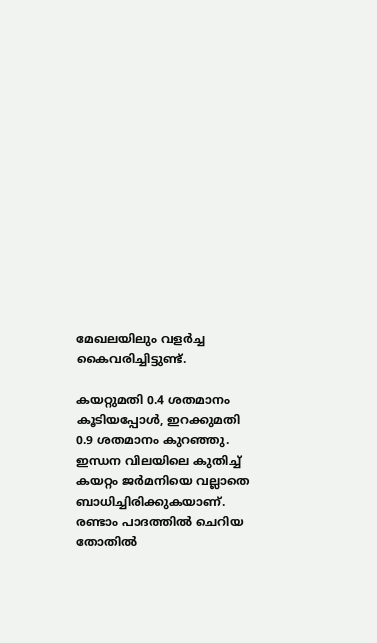മേഖലയിലും വളര്‍ച്ച കൈവരിച്ചിട്ടുണ്ട്.

കയറ്റുമതി 0.4 ശതമാനം കൂടിയപ്പോള്‍, ഇറക്കുമതി 0.9 ശതമാനം കുറഞ്ഞു. ഇന്ധന വിലയിലെ കുതിച്ച് കയറ്റം ജര്‍മനിയെ വല്ലാതെ ബാധിച്ചിരിക്കുകയാണ്. രണ്ടാം പാദത്തില്‍ ചെറിയ തോതില്‍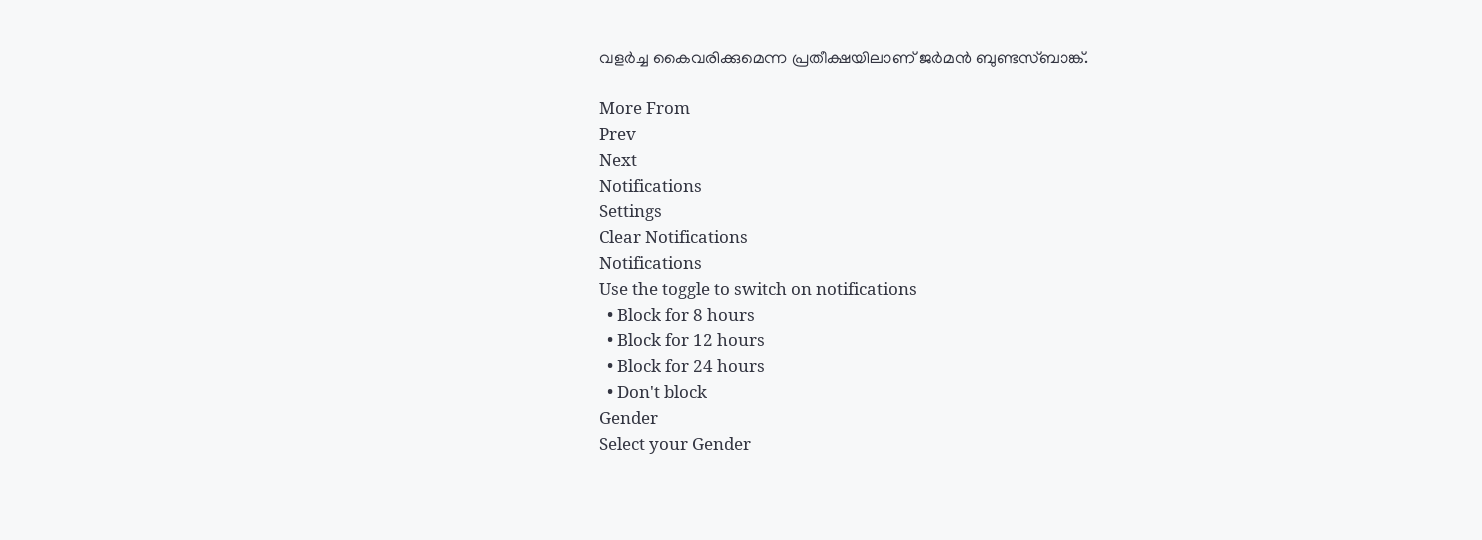വളര്‍ച്ച കൈവരിക്കുമെന്ന പ്രതീക്ഷയിലാണ് ജര്‍മന്‍ ബുണ്ടസ്ബാങ്ക്.

More From
Prev
Next
Notifications
Settings
Clear Notifications
Notifications
Use the toggle to switch on notifications
  • Block for 8 hours
  • Block for 12 hours
  • Block for 24 hours
  • Don't block
Gender
Select your Gender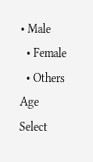• Male
  • Female
  • Others
Age
Select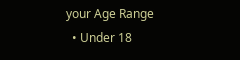your Age Range
  • Under 18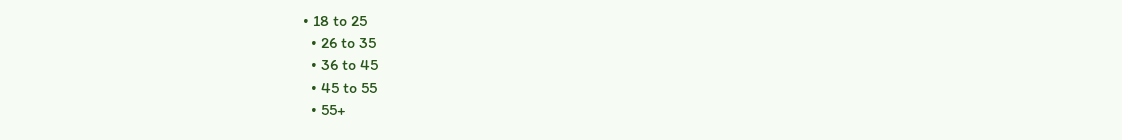• 18 to 25
  • 26 to 35
  • 36 to 45
  • 45 to 55
  • 55+